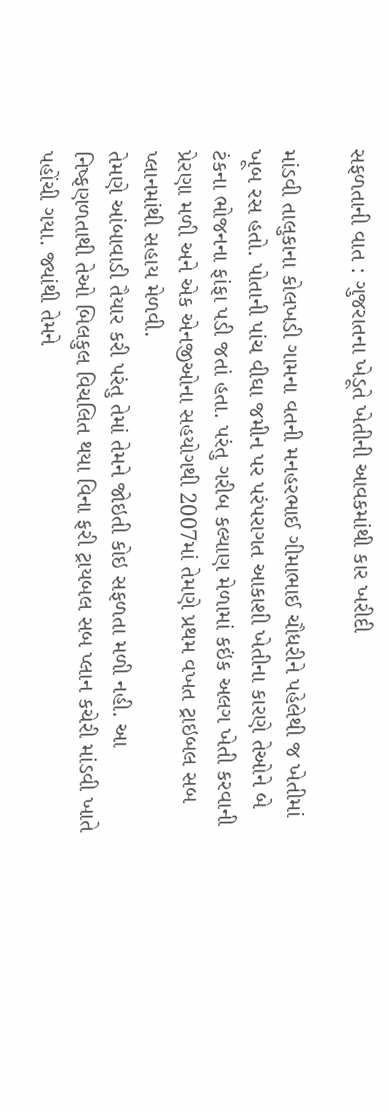સફળતાની વાત : ગુજરાતના ખેડૂતે ખેતીની આવકમાંથી કાર ખરીદી

માંડવી તાલુકાના કોલખડી ગામના વતની મનહરભાઈ ગીમાભાઈ ચૌધરીને પહેલેથી જ ખેતીમાં ખૂબ રસ હતો. પોતાની પાંચ વીઘા જમીન પર પરંપરાગત આકાશી ખેતીના કારણે તેઓને બે ટંકના ભોજનના ફાંફા પડી જતાં હતા. પરંતુ ગરીબ કલ્યાણ મેળામાં કઇંક અલગ ખેતી કરવાની પ્રેરણા મળી અને એક એનજીઓના સહયોગથી 2007માં તેમણે પ્રથમ વખત ટ્રાઇબલ સબ પ્લાનમાંથી સહાય મેળવી.
તેમણે આંબાવાડી તૈયાર કરી પરંતુ તેમાં તેમને જોઇતી કોઇ સફળતા મળી નહી. આ નિષ્ફણળતાથી તેઓ બિલકુલ વિચલિત થયા વિના ફરી ટ્રાયબલ સબ પ્લાન કચેરી માંડવી ખાતે પહોંચી ગયા. જ્યાંથી તેમને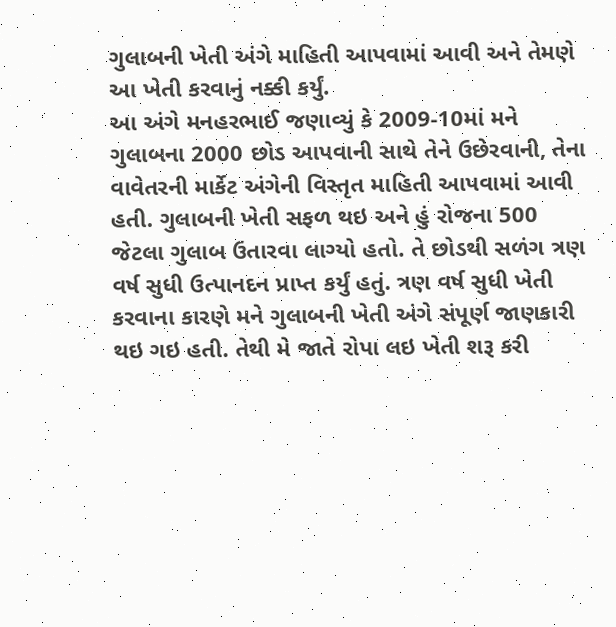ગુલાબની ખેતી અંગે માહિતી આપવામાં આવી અને તેમણે આ ખેતી કરવાનું નક્કી કર્યું.
આ અંગે મનહરભાઈ જણાવ્યું કે 2009-10માં મને ગુલાબના 2000 છોડ આપવાની સાથે તેને ઉછેરવાની, તેના વાવેતરની માર્કેટ અંગેની વિસ્તૃત માહિતી આપવામાં આવી હતી. ગુલાબની ખેતી સફળ થઇ અને હું રોજના 500 જેટલા ગુલાબ ઉતારવા લાગ્યો હતો. તે છોડથી સળંગ ત્રણ વર્ષ સુધી ઉત્પાનદન પ્રાપ્ત કર્યું હતું. ત્રણ વર્ષ સુધી ખેતી કરવાના કારણે મને ગુલાબની ખેતી અંગે સંપૂર્ણ જાણકારી થઇ ગઇ હતી. તેથી મે જાતે રોપા લઇ ખેતી શરૂ કરી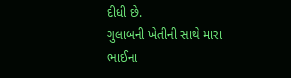દીધી છે.
ગુલાબની ખેતીની સાથે મારા ભાઈના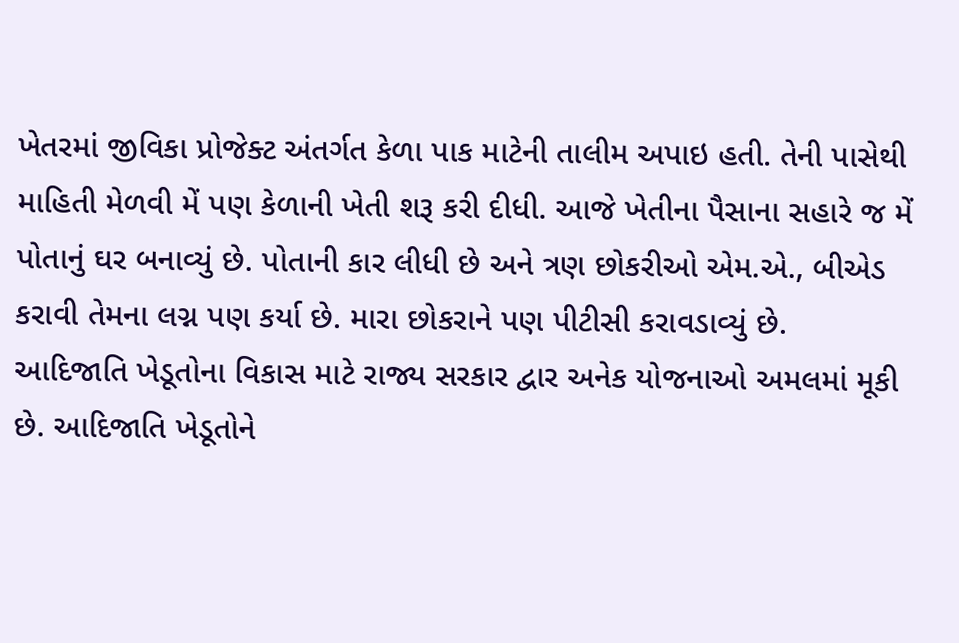ખેતરમાં જીવિકા પ્રોજેક્ટ અંતર્ગત કેળા પાક માટેની તાલીમ અપાઇ હતી. તેની પાસેથી માહિતી મેળવી મેં પણ કેળાની ખેતી શરૂ કરી દીધી. આજે ખેતીના પૈસાના સહારે જ મેં પોતાનું ઘર બનાવ્યું છે. પોતાની કાર લીધી છે અને ત્રણ છોકરીઓ એમ.એ., બીએડ કરાવી તેમના લગ્ન પણ કર્યા છે. મારા છોકરાને પણ પીટીસી કરાવડાવ્યું છે.
આદિજાતિ ખેડૂતોના વિકાસ માટે રાજ્ય સરકાર દ્વાર અનેક યોજનાઓ અમલમાં મૂકી છે. આદિજાતિ ખેડૂતોને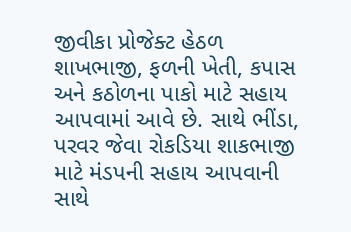જીવીકા પ્રોજેક્ટ હેઠળ શાખભાજી, ફળની ખેતી, કપાસ અને કઠોળના પાકો માટે સહાય આપવામાં આવે છે. સાથે ભીંડા, પરવર જેવા રોકડિયા શાકભાજી માટે મંડપની સહાય આપવાની સાથે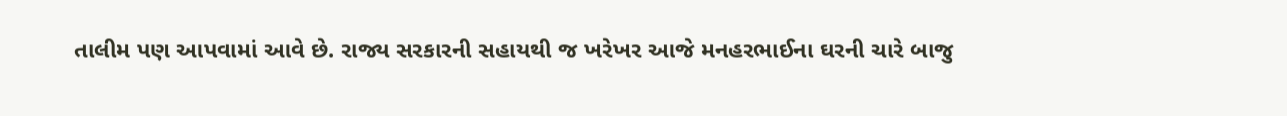તાલીમ પણ આપવામાં આવે છે. રાજ્ય સરકારની સહાયથી જ ખરેખર આજે મનહરભાઈના ઘરની ચારે બાજુ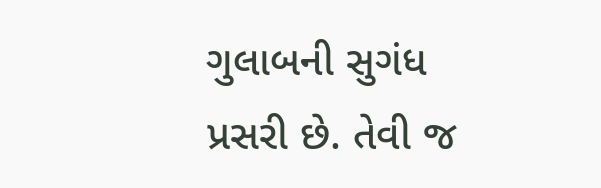ગુલાબની સુગંધ પ્રસરી છે. તેવી જ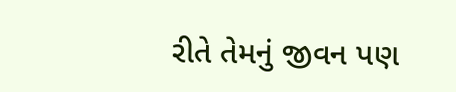રીતે તેમનું જીવન પણ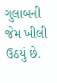ગુલાબની જેમ ખીલી ઉઠયું છે.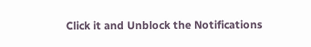Click it and Unblock the Notifications